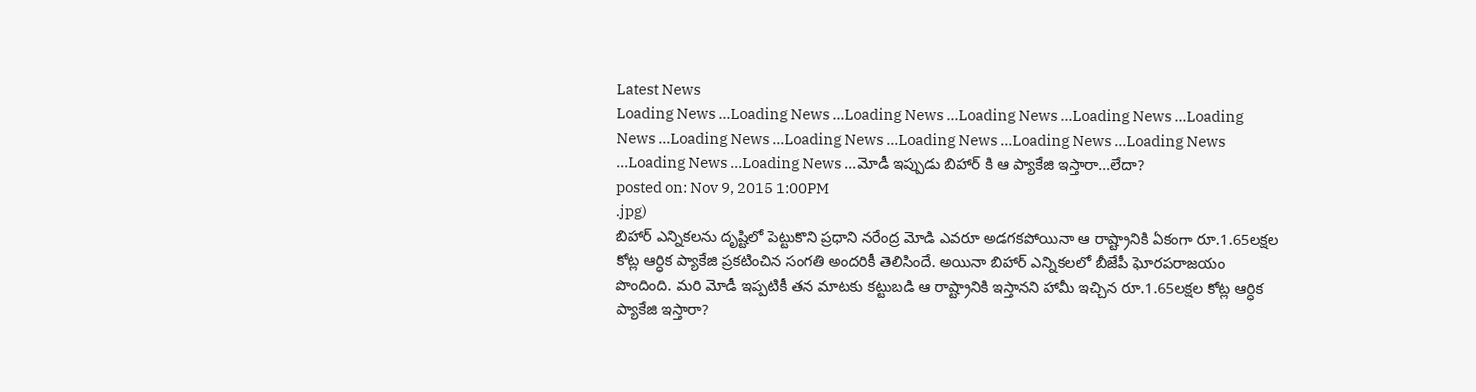Latest News
Loading News ...Loading News ...Loading News ...Loading News ...Loading News ...Loading News ...Loading News ...Loading News ...Loading News ...Loading News ...Loading News ...Loading News ...Loading News ...మోడీ ఇప్పుడు బిహార్ కి ఆ ప్యాకేజి ఇస్తారా...లేదా?
posted on: Nov 9, 2015 1:00PM
.jpg)
బిహార్ ఎన్నికలను దృష్టిలో పెట్టుకొని ప్రధాని నరేంద్ర మోడి ఎవరూ అడగకపోయినా ఆ రాష్ట్రానికి ఏకంగా రూ.1.65లక్షల కోట్ల ఆర్ధిక ప్యాకేజి ప్రకటించిన సంగతి అందరికీ తెలిసిందే. అయినా బిహార్ ఎన్నికలలో బీజేపీ ఘోరపరాజయం పొందింది. మరి మోడీ ఇప్పటికీ తన మాటకు కట్టుబడి ఆ రాష్ట్రానికి ఇస్తానని హామీ ఇచ్చిన రూ.1.65లక్షల కోట్ల ఆర్ధిక ప్యాకేజి ఇస్తారా?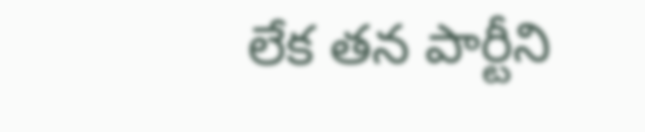లేక తన పార్టీని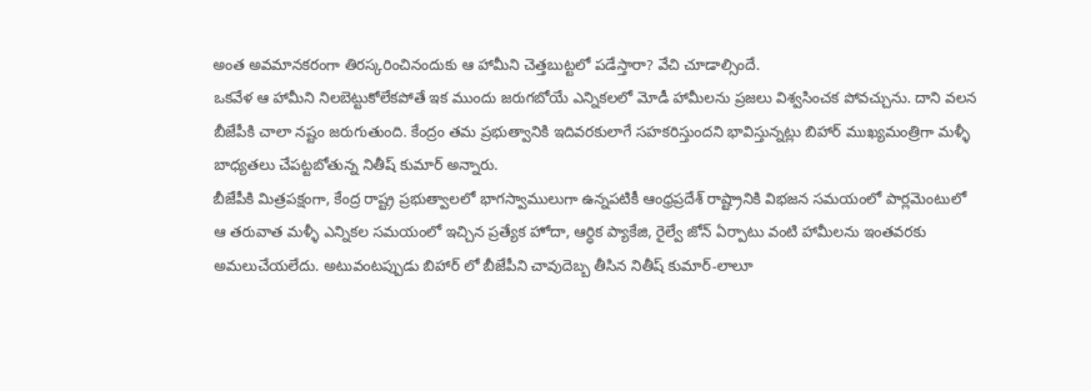అంత అవమానకరంగా తిరస్కరించినందుకు ఆ హామీని చెత్తబుట్టలో పడేస్తారా? వేచి చూడాల్సిందే.
ఒకవేళ ఆ హామీని నిలబెట్టుకోలేకపోతే ఇక ముందు జరుగబోయే ఎన్నికలలో మోడీ హామీలను ప్రజలు విశ్వసించక పోవచ్చును. దాని వలన బీజేపీకి చాలా నష్టం జరుగుతుంది. కేంద్రం తమ ప్రభుత్వానికి ఇదివరకులాగే సహకరిస్తుందని భావిస్తున్నట్లు బిహార్ ముఖ్యమంత్రిగా మళ్ళీ బాధ్యతలు చేపట్టబోతున్న నితీష్ కుమార్ అన్నారు.
బీజేపీకి మిత్రపక్షంగా, కేంద్ర రాష్ట్ర ప్రభుత్వాలలో భాగస్వాములుగా ఉన్నపటికీ ఆంధ్రప్రదేశ్ రాష్ట్రానికి విభజన సమయంలో పార్లమెంటులో ఆ తరువాత మళ్ళీ ఎన్నికల సమయంలో ఇచ్చిన ప్రత్యేక హోదా, ఆర్ధిక ప్యాకేజి, రైల్వే జోన్ ఏర్పాటు వంటి హామీలను ఇంతవరకు అమలుచేయలేదు. అటువంటప్పుడు బిహార్ లో బీజేపీని చావుదెబ్బ తీసిన నితీష్ కుమార్-లాలూ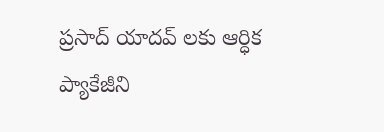ప్రసాద్ యాదవ్ లకు ఆర్ధిక ప్యాకేజీని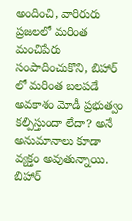అందించి, వారిరురు ప్రజలలో మరింత మంచిపేరు సంపాదించుకొని, బిహార్ లో మరింత బలపడే అవకాశం మోడీ ప్రభుత్వం కల్పిస్తుందా లేదా? అనే అనుమానాలు కూడా వ్యక్తం అవుతున్నాయి. బిహార్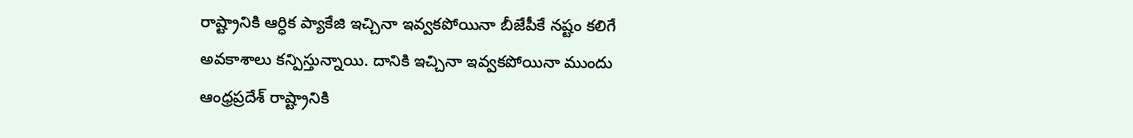రాష్ట్రానికి ఆర్ధిక ప్యాకేజి ఇచ్చినా ఇవ్వకపోయినా బీజేపీకే నష్టం కలిగే అవకాశాలు కన్పిస్తున్నాయి. దానికి ఇచ్చినా ఇవ్వకపోయినా ముందు ఆంధ్రప్రదేశ్ రాష్ట్రానికి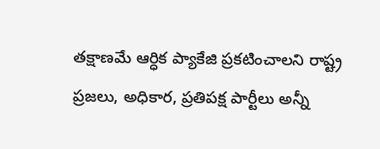తక్షాణమే ఆర్ధిక ప్యాకేజి ప్రకటించాలని రాష్ట్ర ప్రజలు, అధికార, ప్రతిపక్ష పార్టీలు అన్నీ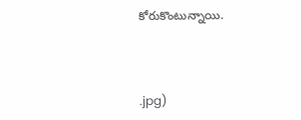కోరుకొంటున్నాయి.



.jpg)